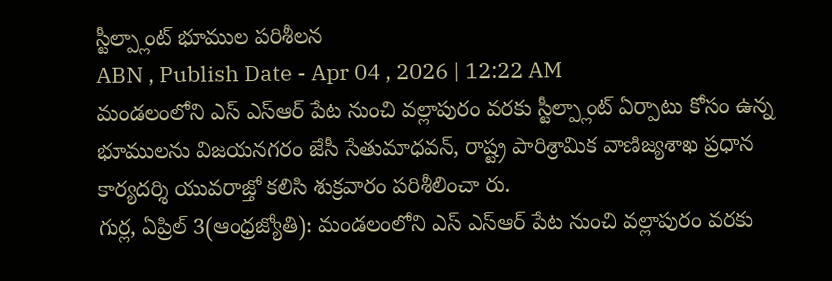స్టీల్ప్లాంట్ భూముల పరిశీలన
ABN , Publish Date - Apr 04 , 2026 | 12:22 AM
మండలంలోని ఎస్ ఎస్ఆర్ పేట నుంచి వల్లాపురం వరకు స్టీల్ప్లాంట్ ఏర్పాటు కోసం ఉన్న భూములను విజయనగరం జేసీ సేతుమాధవన్, రాష్ట్ర పారిశ్రామిక వాణిజ్యశాఖ ప్రధాన కార్యదర్శి యువరాజ్తో కలిసి శుక్రవారం పరిశీలించా రు.
గుర్ల, ఏప్రిల్ 3(ఆంధ్రజ్యోతి): మండలంలోని ఎస్ ఎస్ఆర్ పేట నుంచి వల్లాపురం వరకు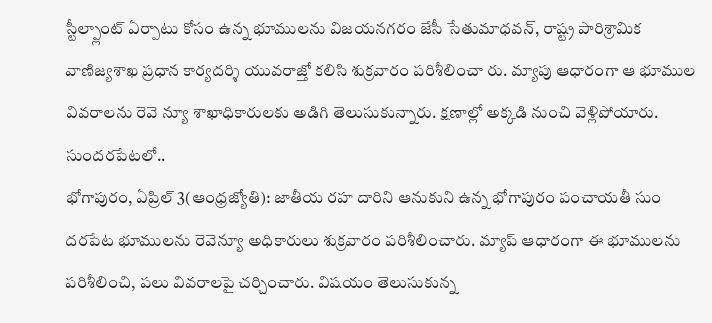స్టీల్ప్లాంట్ ఏర్పాటు కోసం ఉన్న భూములను విజయనగరం జేసీ సేతుమాధవన్, రాష్ట్ర పారిశ్రామిక వాణిజ్యశాఖ ప్రధాన కార్యదర్శి యువరాజ్తో కలిసి శుక్రవారం పరిశీలించా రు. మ్యాపు ఆధారంగా ఆ భూముల వివరాలను రెవె న్యూ శాఖాధికారులకు అడిగి తెలుసుకున్నారు. క్షణాల్లో అక్కడి నుంచి వెళ్లిపోయారు.
సుందరపేటలో..
భోగాపురం, ఏప్రిల్ 3(ఆంధ్రజ్యోతి): జాతీయ రహ దారిని ఆనుకుని ఉన్న భోగాపురం పంచాయతీ సుం దరపేట భూములను రెవెన్యూ అధికారులు శుక్రవారం పరిశీలించారు. మ్యాప్ ఆధారంగా ఈ భూములను పరిశీలించి, పలు వివరాలపై చర్చించారు. విషయం తెలుసుకున్న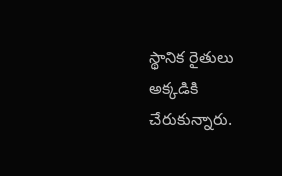స్థానిక రైతులు అక్కడికి చేరుకున్నారు.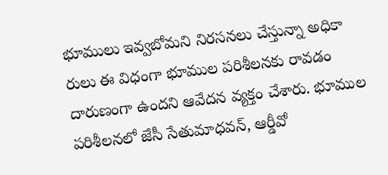భూములు ఇవ్వబోమని నిరసనలు చేస్తున్నా అధికా రులు ఈ విధంగా భూముల పరిశీలనకు రావడం దారుణంగా ఉందని ఆవేదన వ్యక్తం చేశారు. భూముల పరిశీలనలో జేసీ సేతుమాధవన్, ఆర్డీవో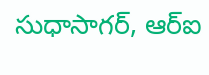సుధాసాగర్, ఆర్ఐ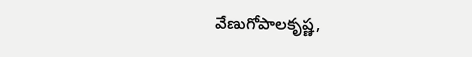వేణుగోపాలకృష్ణ,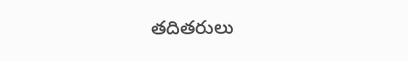తదితరులు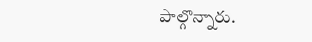పాల్గొన్నారు.